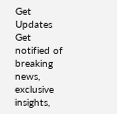Get Updates
Get notified of breaking news, exclusive insights,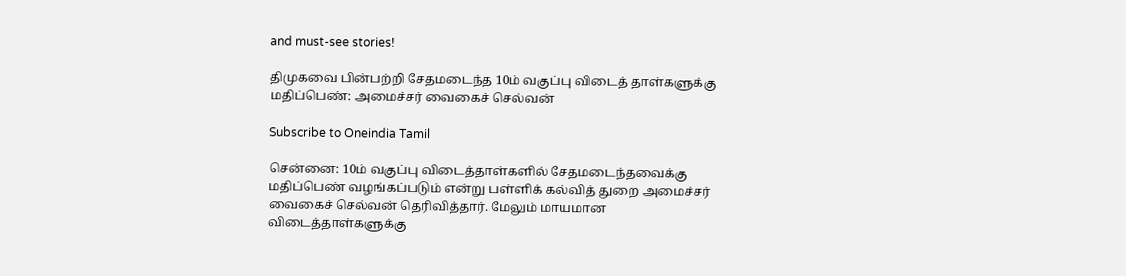and must-see stories!

திமுகவை பின்பற்றி சேதமடைந்த 10ம் வகுப்பு விடைத் தாள்களுக்கு மதிப்பெண்: அமைச்சர் வைகைச் செல்வன்

Subscribe to Oneindia Tamil

சென்னை: 10ம் வகுப்பு விடைத்தாள்களில் சேதமடைந்தவைக்கு மதிப்பெண் வழங்கப்படும் என்று பள்ளிக் கல்வித் துறை அமைச்சர் வைகைச் செல்வன் தெரிவித்தார். மேலும் மாயமான விடைத்தாள்களுக்கு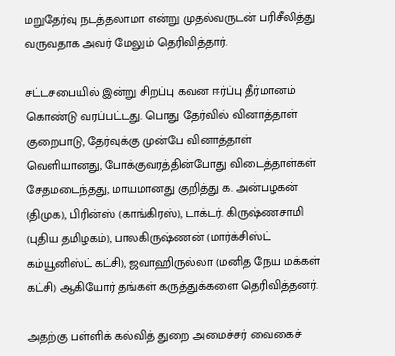மறுதேர்வு நடத்தலாமா என்று முதல்வருடன் பரிசீலித்து வருவதாக அவர் மேலும் தெரிவித்தார்.

சட்டசபையில் இன்று சிறப்பு கவன ஈர்ப்பு தீர்மானம் கொண்டு வரப்பட்டது. பொது தேர்வில் வினாத்தாள் குறைபாடு, தேர்வுக்கு முன்பே வினாத்தாள் வெளியானது, போக்குவரத்தின்போது விடைத்தாள்கள் சேதமடைந்தது, மாயமானது குறித்து க. அன்பழகன் (திமுக), பிரின்ஸ் (காங்கிரஸ்), டாக்டர். கிருஷ்ணசாமி (புதிய தமிழகம்), பாலகிருஷ்ணன் (மார்க்சிஸ்ட் கம்யூனிஸ்ட் கட்சி), ஜவாஹிருல்லா (மனித நேய மக்கள் கட்சி) ஆகியோர் தங்கள் கருத்துக்களை தெரிவித்தனர்.

அதற்கு பள்ளிக் கல்வித் துறை அமைச்சர் வைகைச்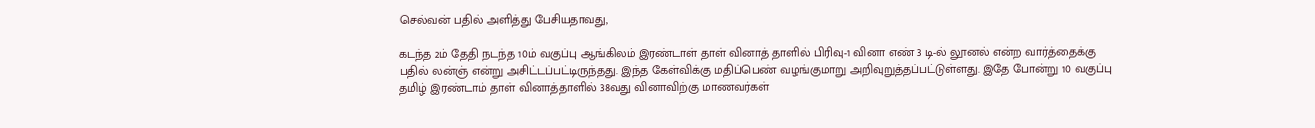செல்வன் பதில் அளித்து பேசியதாவது,

கடந்த 2ம் தேதி நடந்த 10ம் வகுப்பு ஆங்கிலம் இரண்டாள் தாள் வினாத் தாளில் பிரிவு-1 வினா எண் 3 டி-ல் லூனல் என்ற வார்த்தைக்கு பதில் லன்ஞ் என்று அசிட்டப்பட்டிருந்தது. இந்த கேள்விக்கு மதிப்பெண் வழங்குமாறு அறிவுறுத்தப்பட்டுள்ளது. இதே போன்று 10 வகுப்பு தமிழ் இரண்டாம் தாள் வினாத்தாளில் 38வது வினாவிற்கு மாணவர்கள்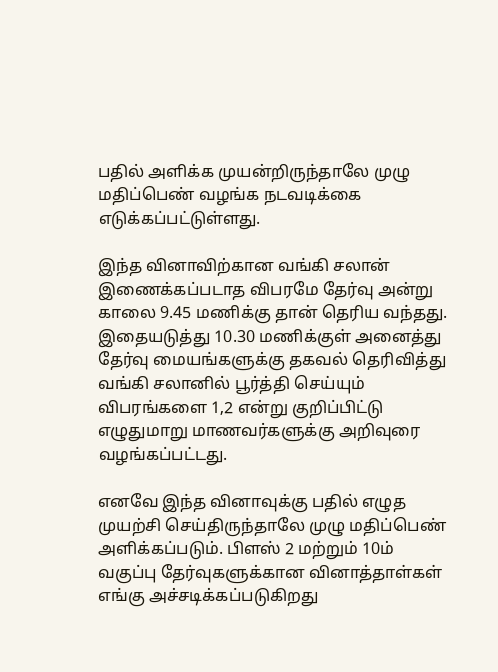பதில் அளிக்க முயன்றிருந்தாலே முழு மதிப்பெண் வழங்க நடவடிக்கை எடுக்கப்பட்டுள்ளது.

இந்த வினாவிற்கான வங்கி சலான் இணைக்கப்படாத விபரமே தேர்வு அன்று காலை 9.45 மணிக்கு தான் தெரிய வந்தது. இதையடுத்து 10.30 மணிக்குள் அனைத்து தேர்வு மையங்களுக்கு தகவல் தெரிவித்து வங்கி சலானில் பூர்த்தி செய்யும் விபரங்களை 1,2 என்று குறிப்பிட்டு எழுதுமாறு மாணவர்களுக்கு அறிவுரை வழங்கப்பட்டது.

எனவே இந்த வினாவுக்கு பதில் எழுத முயற்சி செய்திருந்தாலே முழு மதிப்பெண் அளிக்கப்படும். பிளஸ் 2 மற்றும் 10ம் வகுப்பு தேர்வுகளுக்கான வினாத்தாள்கள் எங்கு அச்சடிக்கப்படுகிறது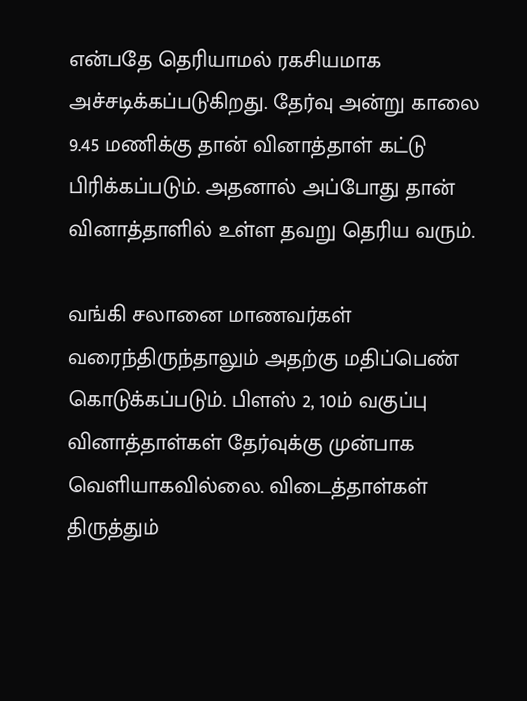என்பதே தெரியாமல் ரகசியமாக அச்சடிக்கப்படுகிறது. தேர்வு அன்று காலை 9.45 மணிக்கு தான் வினாத்தாள் கட்டு பிரிக்கப்படும். அதனால் அப்போது தான் வினாத்தாளில் உள்ள தவறு தெரிய வரும்.

வங்கி சலானை மாணவர்கள் வரைந்திருந்தாலும் அதற்கு மதிப்பெண் கொடுக்கப்படும். பிளஸ் 2, 10ம் வகுப்பு வினாத்தாள்கள் தேர்வுக்கு முன்பாக வெளியாகவில்லை. விடைத்தாள்கள் திருத்தும்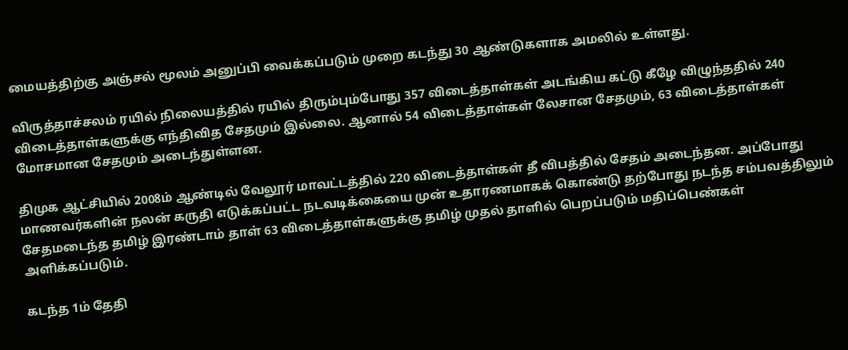மையத்திற்கு அஞ்சல் மூலம் அனுப்பி வைக்கப்படும் முறை கடந்து 30 ஆண்டுகளாக அமலில் உள்ளது.

விருத்தாச்சலம் ரயில் நிலையத்தில் ரயில் திரும்பும்போது 357 விடைத்தாள்கள் அடங்கிய கட்டு கீழே விழுந்ததில் 240 விடைத்தாள்களுக்கு எந்திவித சேதமும் இல்லை. ஆனால் 54 விடைத்தாள்கள் லேசான சேதமும், 63 விடைத்தாள்கள் மோசமான சேதமும் அடைந்துள்ளன.

திமுக ஆட்சியில் 2008ம் ஆண்டில் வேலூர் மாவட்டத்தில் 220 விடைத்தாள்கள் தீ விபத்தில் சேதம் அடைந்தன. அப்போது மாணவர்களின் நலன் கருதி எடுக்கப்பட்ட நடவடிக்கையை முன் உதாரணமாகக் கொண்டு தற்போது நடந்த சம்பவத்திலும் சேதமடைந்த தமிழ் இரண்டாம் தாள் 63 விடைத்தாள்களுக்கு தமிழ் முதல் தாளில் பெறப்படும் மதிப்பெண்கள் அளிக்கப்படும்.

கடந்த 1ம் தேதி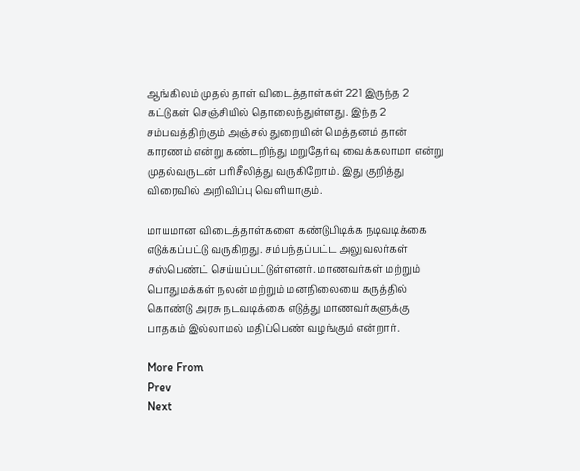ஆங்கிலம் முதல் தாள் விடைத்தாள்கள் 221 இருந்த 2 கட்டுகள் செஞ்சியில் தொலைந்துள்ளது. இந்த 2 சம்பவத்திற்கும் அஞ்சல் துறையின் மெத்தனம் தான் காரணம் என்று கண்டறிந்து மறுதேர்வு வைக்கலாமா என்று முதல்வருடன் பரிசீலித்து வருகிறோம். இது குறித்து விரைவில் அறிவிப்பு வெளியாகும்.

மாயமான விடைத்தாள்களை கண்டுபிடிக்க நடிவடிக்கை எடுக்கப்பட்டு வருகிறது. சம்பந்தப்பட்ட அலுவலர்கள் சஸ்பெண்ட் செய்யப்பட்டுள்ளனர். மாணவர்கள் மற்றும் பொதுமக்கள் நலன் மற்றும் மனநிலையை கருத்தில் கொண்டு அரசு நடவடிக்கை எடுத்து மாணவர்களுக்கு பாதகம் இல்லாமல் மதிப்பெண் வழங்கும் என்றார்.

More From
Prev
Next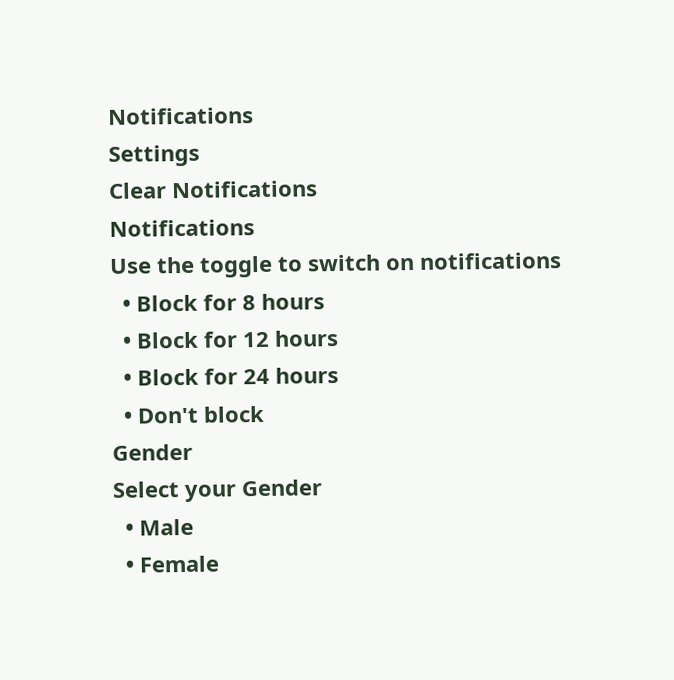Notifications
Settings
Clear Notifications
Notifications
Use the toggle to switch on notifications
  • Block for 8 hours
  • Block for 12 hours
  • Block for 24 hours
  • Don't block
Gender
Select your Gender
  • Male
  • Female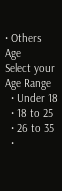• Others
Age
Select your Age Range
  • Under 18
  • 18 to 25
  • 26 to 35
  •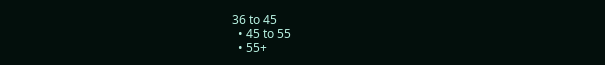36 to 45
  • 45 to 55
  • 55+